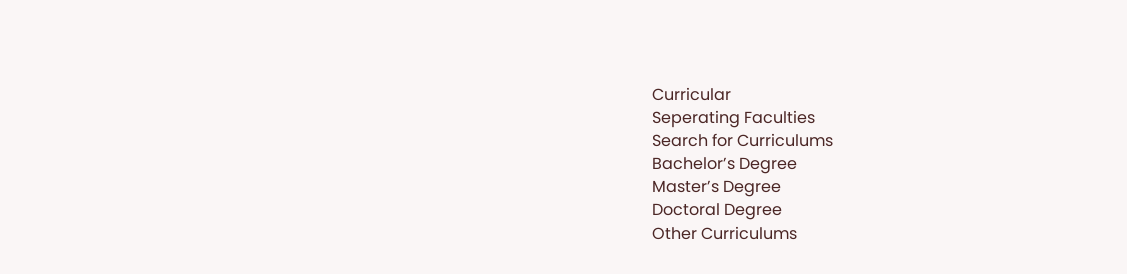Curricular
Seperating Faculties
Search for Curriculums
Bachelor’s Degree
Master’s Degree
Doctoral Degree
Other Curriculums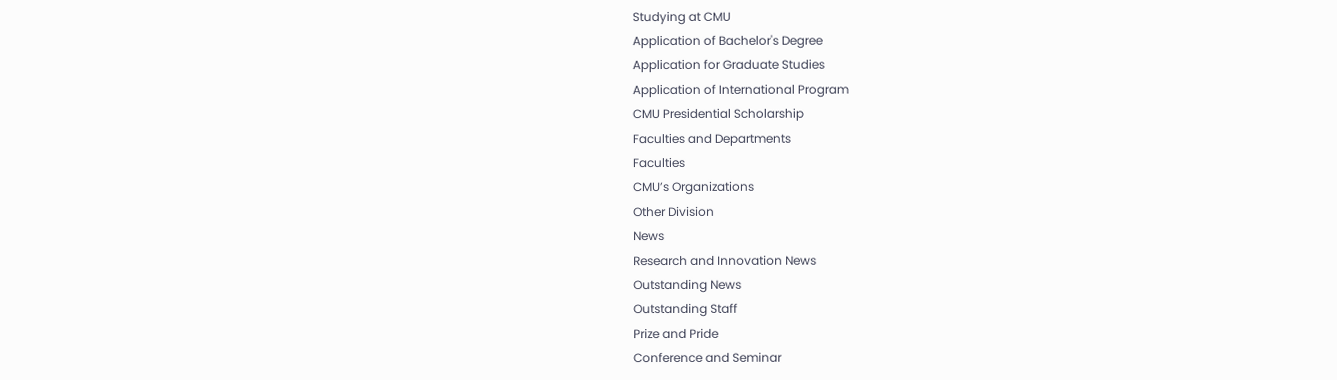Studying at CMU
Application of Bachelor's Degree
Application for Graduate Studies
Application of International Program
CMU Presidential Scholarship
Faculties and Departments
Faculties
CMU’s Organizations
Other Division
News
Research and Innovation News
Outstanding News
Outstanding Staff
Prize and Pride
Conference and Seminar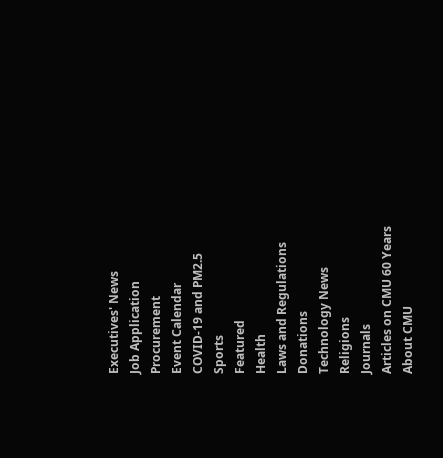Executives' News
Job Application
Procurement
Event Calendar
COVID-19 and PM2.5
Sports
Featured
Health
Laws and Regulations
Donations
Technology News
Religions
Journals
Articles on CMU 60 Years
About CMU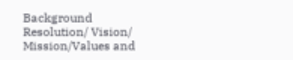Background
Resolution/ Vision/ Mission/Values and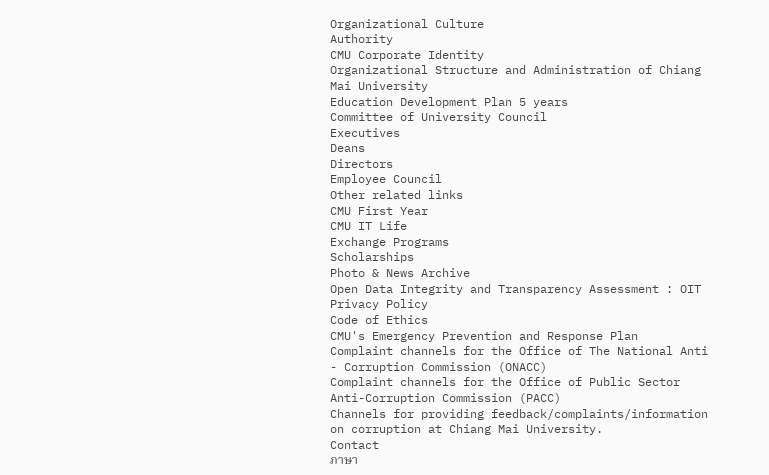Organizational Culture
Authority
CMU Corporate Identity
Organizational Structure and Administration of Chiang Mai University
Education Development Plan 5 years
Committee of University Council
Executives
Deans
Directors
Employee Council
Other related links
CMU First Year
CMU IT Life
Exchange Programs
Scholarships
Photo & News Archive
Open Data Integrity and Transparency Assessment : OIT
Privacy Policy
Code of Ethics
CMU's Emergency Prevention and Response Plan
Complaint channels for the Office of The National Anti - Corruption Commission (ONACC)
Complaint channels for the Office of Public Sector Anti-Corruption Commission (PACC)
Channels for providing feedback/complaints/information on corruption at Chiang Mai University.
Contact
ภาษา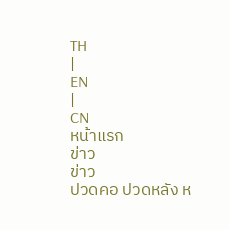TH
|
EN
|
CN
หน้าแรก
ข่าว
ข่าว
ปวดคอ ปวดหลัง ห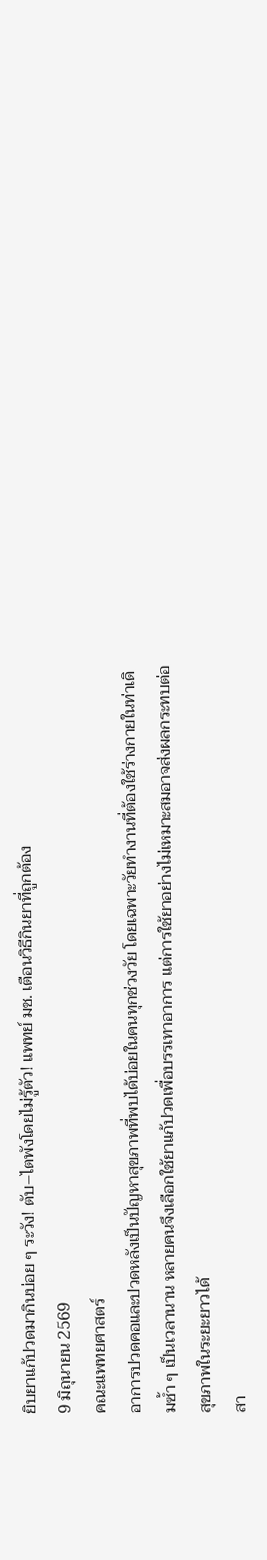ยิบยาแก้ปวดมากินบ่อย ๆ ระวัง! ตับ–ไตพังโดยไม่รู้ตัว! แพทย์ มช. เตือนวิธีกินยาที่ถูกต้อง
9 มิถุนายน 2569
คณะแพทยศาสตร์
อาการปวดคอและปวดหลังเป็นปัญหาสุขภาพที่พบได้บ่อยในคนทุกช่วงวัย โดยเฉพาะวัยทำงานที่ต้องใช้ร่างกายในท่าเดิมซ้ำ ๆ เป็นเวลานาน หลายคนจึงเลือกใช้ยาแก้ปวดเพื่อบรรเทาอาการ แต่การใช้ยาอย่างไม่เหมาะสมอาจส่งผลกระทบต่อสุขภาพในระยะยาวได้
สา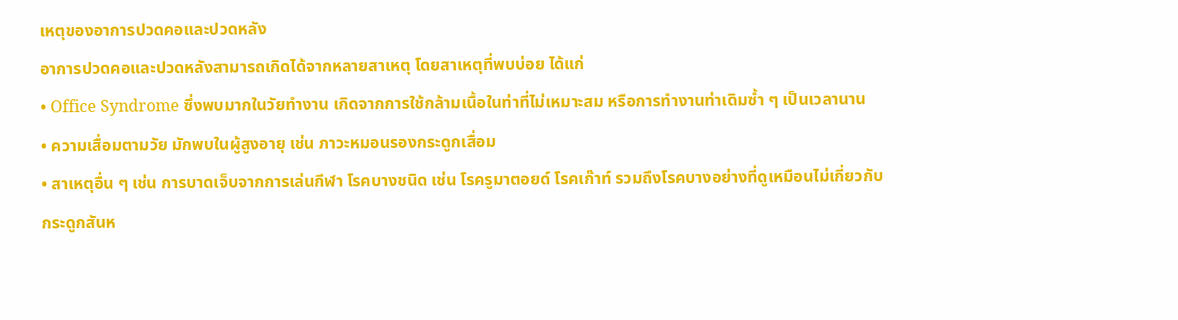เหตุของอาการปวดคอและปวดหลัง
อาการปวดคอและปวดหลังสามารถเกิดได้จากหลายสาเหตุ โดยสาเหตุที่พบบ่อย ได้แก่
• Office Syndrome ซึ่งพบมากในวัยทำงาน เกิดจากการใช้กล้ามเนื้อในท่าที่ไม่เหมาะสม หรือการทำงานท่าเดิมซ้ำ ๆ เป็นเวลานาน
• ความเสื่อมตามวัย มักพบในผู้สูงอายุ เช่น ภาวะหมอนรองกระดูกเสื่อม
• สาเหตุอื่น ๆ เช่น การบาดเจ็บจากการเล่นกีฬา โรคบางชนิด เช่น โรครูมาตอยด์ โรคเก๊าท์ รวมถึงโรคบางอย่างที่ดูเหมือนไม่เกี่ยวกับกระดูกสันห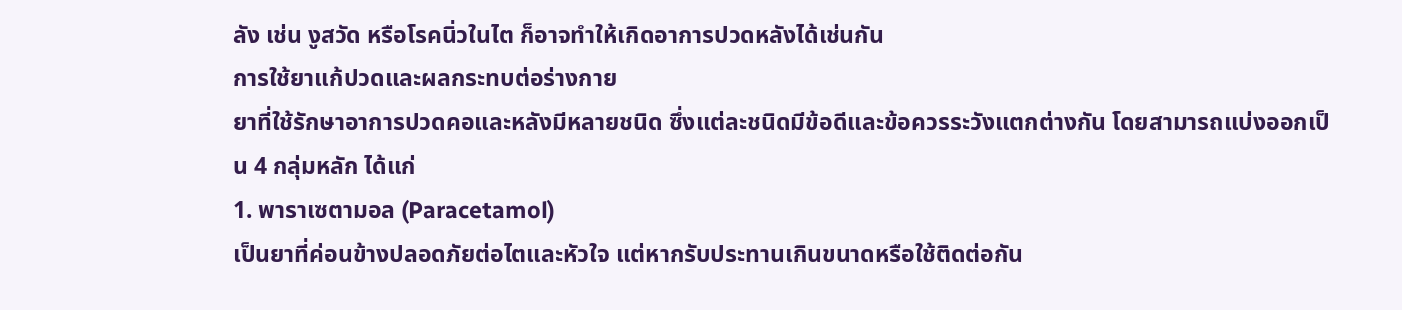ลัง เช่น งูสวัด หรือโรคนิ่วในไต ก็อาจทำให้เกิดอาการปวดหลังได้เช่นกัน
การใช้ยาแก้ปวดและผลกระทบต่อร่างกาย
ยาที่ใช้รักษาอาการปวดคอและหลังมีหลายชนิด ซึ่งแต่ละชนิดมีข้อดีและข้อควรระวังแตกต่างกัน โดยสามารถแบ่งออกเป็น 4 กลุ่มหลัก ได้แก่
1. พาราเซตามอล (Paracetamol)
เป็นยาที่ค่อนข้างปลอดภัยต่อไตและหัวใจ แต่หากรับประทานเกินขนาดหรือใช้ติดต่อกัน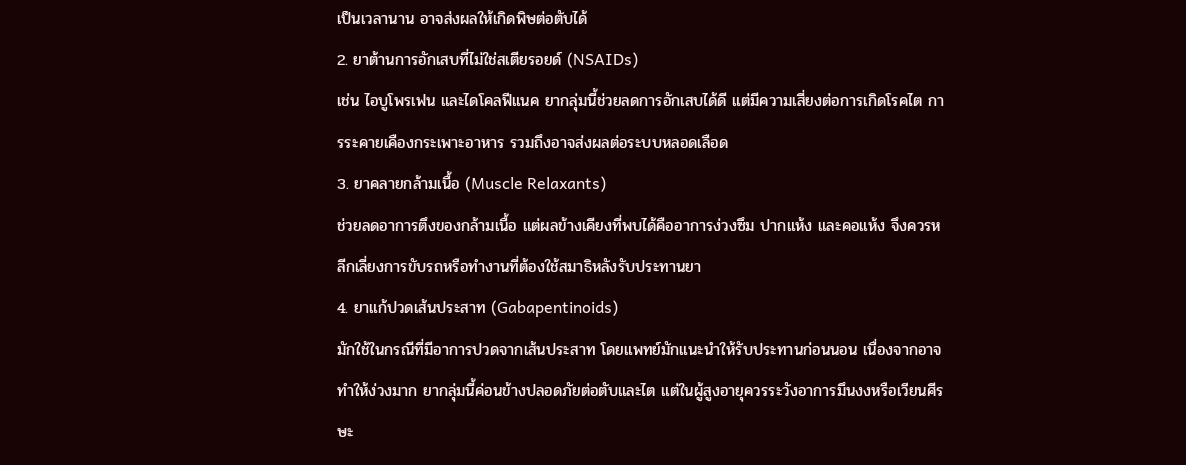เป็นเวลานาน อาจส่งผลให้เกิดพิษต่อตับได้
2. ยาต้านการอักเสบที่ไม่ใช่สเตียรอยด์ (NSAIDs)
เช่น ไอบูโพรเฟน และไดโคลฟีแนค ยากลุ่มนี้ช่วยลดการอักเสบได้ดี แต่มีความเสี่ยงต่อการเกิดโรคไต การระคายเคืองกระเพาะอาหาร รวมถึงอาจส่งผลต่อระบบหลอดเลือด
3. ยาคลายกล้ามเนื้อ (Muscle Relaxants)
ช่วยลดอาการตึงของกล้ามเนื้อ แต่ผลข้างเคียงที่พบได้คืออาการง่วงซึม ปากแห้ง และคอแห้ง จึงควรหลีกเลี่ยงการขับรถหรือทำงานที่ต้องใช้สมาธิหลังรับประทานยา
4. ยาแก้ปวดเส้นประสาท (Gabapentinoids)
มักใช้ในกรณีที่มีอาการปวดจากเส้นประสาท โดยแพทย์มักแนะนำให้รับประทานก่อนนอน เนื่องจากอาจทำให้ง่วงมาก ยากลุ่มนี้ค่อนข้างปลอดภัยต่อตับและไต แต่ในผู้สูงอายุควรระวังอาการมึนงงหรือเวียนศีรษะ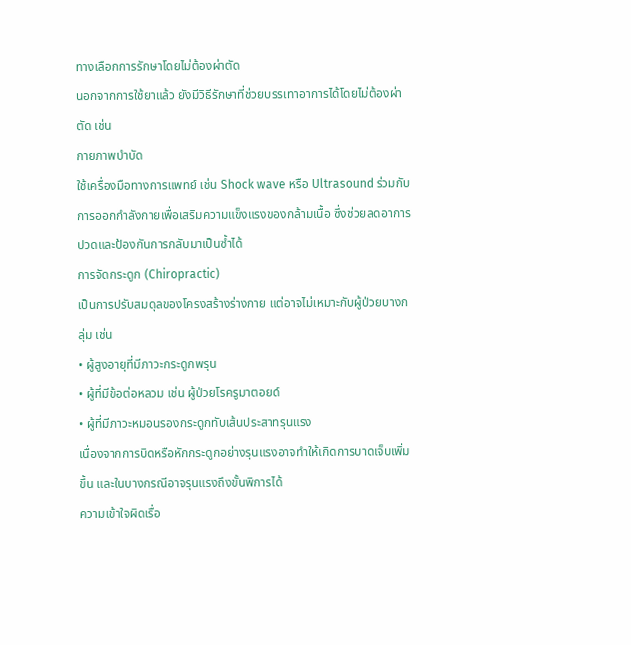ทางเลือกการรักษาโดยไม่ต้องผ่าตัด
นอกจากการใช้ยาแล้ว ยังมีวิธีรักษาที่ช่วยบรรเทาอาการได้โดยไม่ต้องผ่าตัด เช่น
กายภาพบำบัด
ใช้เครื่องมือทางการแพทย์ เช่น Shock wave หรือ Ultrasound ร่วมกับการออกกำลังกายเพื่อเสริมความแข็งแรงของกล้ามเนื้อ ซึ่งช่วยลดอาการปวดและป้องกันการกลับมาเป็นซ้ำได้
การจัดกระดูก (Chiropractic)
เป็นการปรับสมดุลของโครงสร้างร่างกาย แต่อาจไม่เหมาะกับผู้ป่วยบางกลุ่ม เช่น
• ผู้สูงอายุที่มีภาวะกระดูกพรุน
• ผู้ที่มีข้อต่อหลวม เช่น ผู้ป่วยโรครูมาตอยด์
• ผู้ที่มีภาวะหมอนรองกระดูกทับเส้นประสาทรุนแรง
เนื่องจากการบิดหรือหักกระดูกอย่างรุนแรงอาจทำให้เกิดการบาดเจ็บเพิ่มขึ้น และในบางกรณีอาจรุนแรงถึงขั้นพิการได้
ความเข้าใจผิดเรื่อ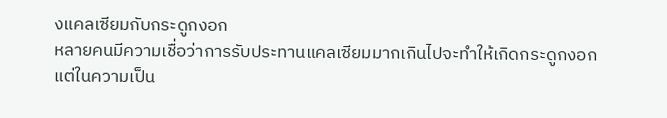งแคลเซียมกับกระดูกงอก
หลายคนมีความเชื่อว่าการรับประทานแคลเซียมมากเกินไปจะทำให้เกิดกระดูกงอก แต่ในความเป็น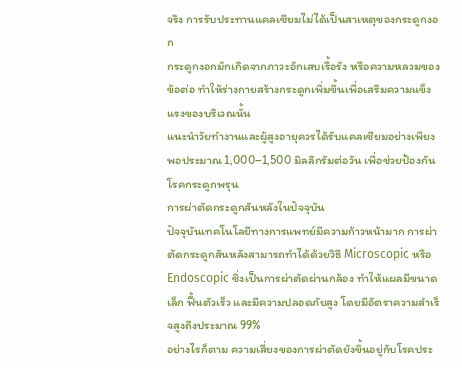จริง การรับประทานแคลเซียมไม่ได้เป็นสาเหตุของกระดูกงอก
กระดูกงอกมักเกิดจากภาวะอักเสบเรื้อรัง หรือความหลวมของข้อต่อ ทำให้ร่างกายสร้างกระดูกเพิ่มขึ้นเพื่อเสริมความแข็งแรงของบริเวณนั้น
แนะนำวัยทำงานและผู้สูงอายุควรได้รับแคลเซียมอย่างเพียงพอประมาณ 1,000–1,500 มิลลิกรัมต่อวัน เพื่อช่วยป้องกันโรคกระดูกพรุน
การผ่าตัดกระดูกสันหลังในปัจจุบัน
ปัจจุบันเทคโนโลยีทางการแพทย์มีความก้าวหน้ามาก การผ่าตัดกระดูกสันหลังสามารถทำได้ด้วยวิธี Microscopic หรือ Endoscopic ซึ่งเป็นการผ่าตัดผ่านกล้อง ทำให้แผลมีขนาดเล็ก ฟื้นตัวเร็ว และมีความปลอดภัยสูง โดยมีอัตราความสำเร็จสูงถึงประมาณ 99%
อย่างไรก็ตาม ความเสี่ยงของการผ่าตัดยังขึ้นอยู่กับโรคประ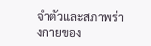จำตัวและสภาพร่างกายของ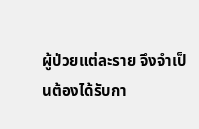ผู้ป่วยแต่ละราย จึงจำเป็นต้องได้รับกา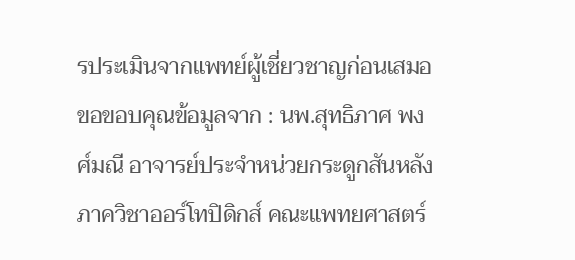รประเมินจากแพทย์ผู้เชี่ยวชาญก่อนเสมอ
ขอขอบคุณข้อมูลจาก : นพ.สุทธิภาศ พงศ์มณี อาจารย์ประจำหน่วยกระดูกสันหลัง ภาควิชาออร์โทปิดิกส์ คณะแพทยศาสตร์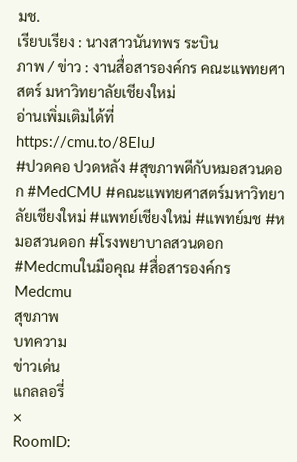มช.
เรียบเรียง : นางสาวนันทพร ระบิน
ภาพ / ข่าว : งานสื่อสารองค์กร คณะแพทยศาสตร์ มหาวิทยาลัยเชียงใหม่
อ่านเพิ่มเติมได้ที่
https://cmu.to/8EluJ
#ปวดคอ ปวดหลัง #สุขภาพดีกับหมอสวนดอก #MedCMU #คณะแพทยศาสตร์มหาวิทยาลัยเชียงใหม่ #แพทย์เชียงใหม่ #แพทย์มช #หมอสวนดอก #โรงพยาบาลสวนดอก #Medcmuในมือคุณ #สื่อสารองค์กรMedcmu
สุขภาพ
บทความ
ข่าวเด่น
แกลลอรี่
×
RoomID: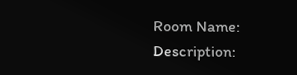Room Name:
Description: